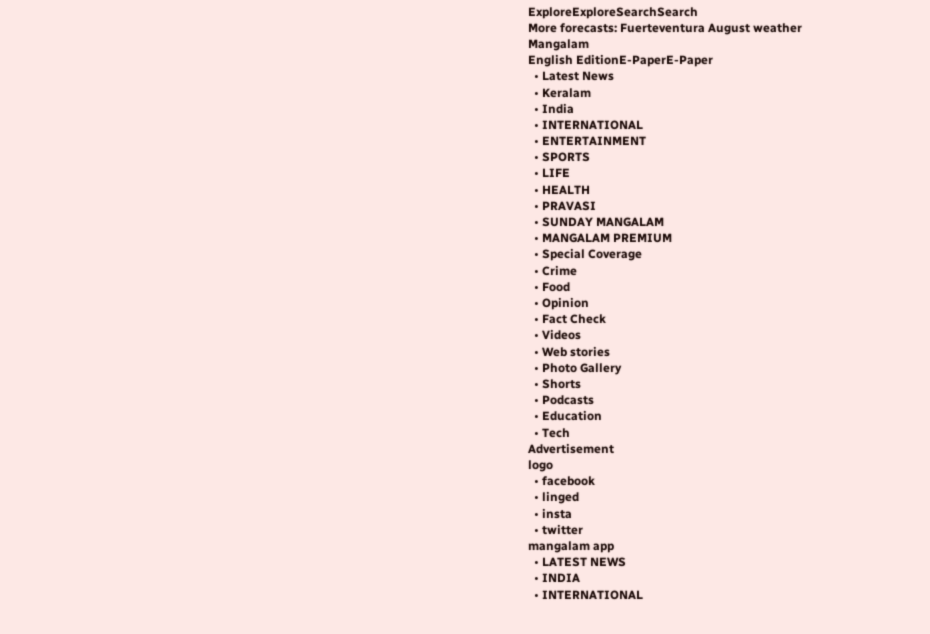ExploreExploreSearchSearch
More forecasts: Fuerteventura August weather
Mangalam
English EditionE-PaperE-Paper
  • Latest News
  • Keralam
  • India
  • INTERNATIONAL
  • ENTERTAINMENT
  • SPORTS
  • LIFE
  • HEALTH
  • PRAVASI
  • SUNDAY MANGALAM
  • MANGALAM PREMIUM
  • Special Coverage
  • Crime
  • Food
  • Opinion
  • Fact Check
  • Videos
  • Web stories
  • Photo Gallery
  • Shorts
  • Podcasts
  • Education
  • Tech
Advertisement
logo
  • facebook
  • linged
  • insta
  • twitter
mangalam app
  • LATEST NEWS
  • INDIA
  • INTERNATIONAL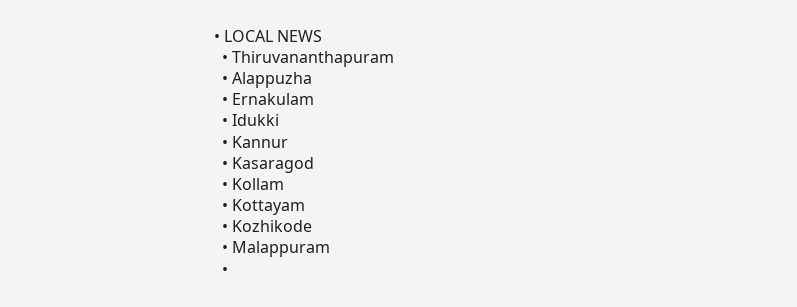• LOCAL NEWS
  • Thiruvananthapuram
  • Alappuzha
  • Ernakulam
  • Idukki
  • Kannur
  • Kasaragod
  • Kollam
  • Kottayam
  • Kozhikode
  • Malappuram
  •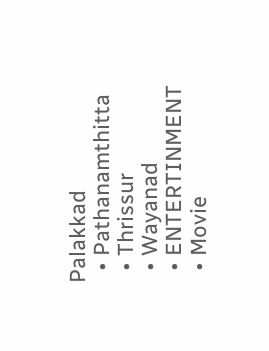Palakkad
  • Pathanamthitta
  • Thrissur
  • Wayanad
  • ENTERTINMENT
  • Movie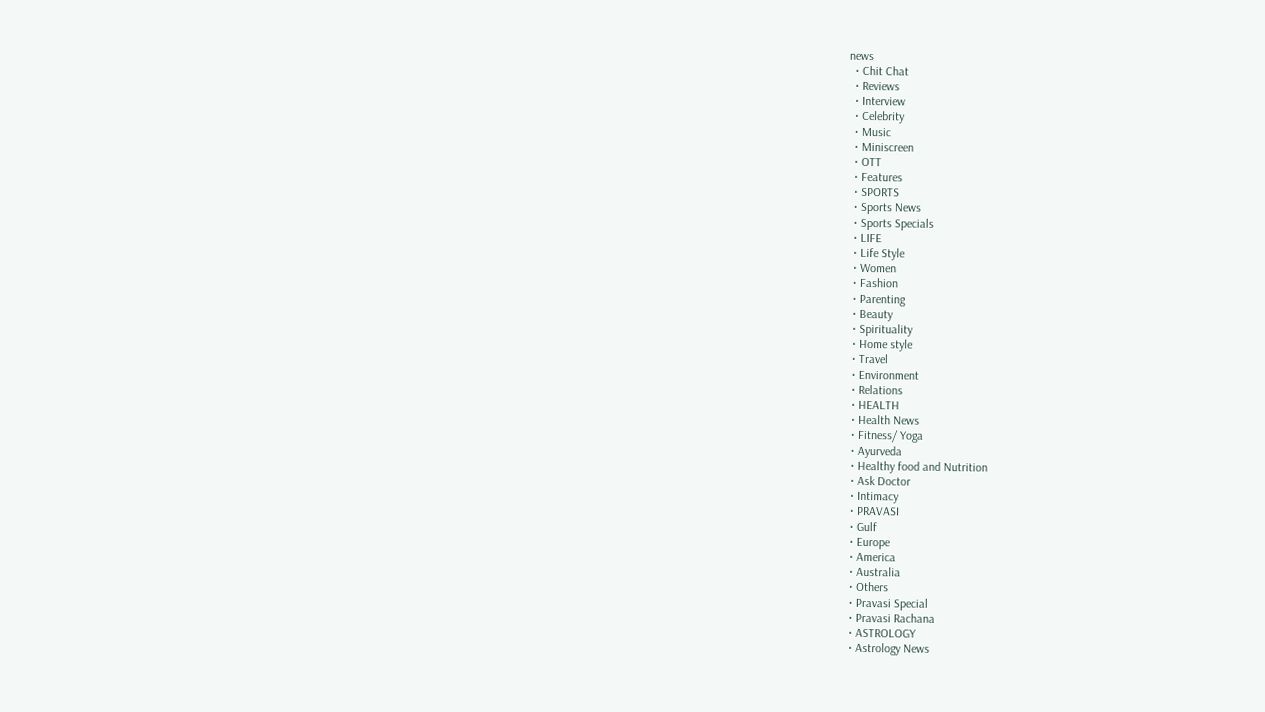news
  • Chit Chat
  • Reviews
  • Interview
  • Celebrity
  • Music
  • Miniscreen
  • OTT
  • Features
  • SPORTS
  • Sports News
  • Sports Specials
  • LIFE
  • Life Style
  • Women
  • Fashion
  • Parenting
  • Beauty
  • Spirituality
  • Home style
  • Travel
  • Environment
  • Relations
  • HEALTH
  • Health News
  • Fitness/ Yoga
  • Ayurveda
  • Healthy food and Nutrition
  • Ask Doctor
  • Intimacy
  • PRAVASI
  • Gulf
  • Europe
  • America
  • Australia
  • Others
  • Pravasi Special
  • Pravasi Rachana
  • ASTROLOGY
  • Astrology News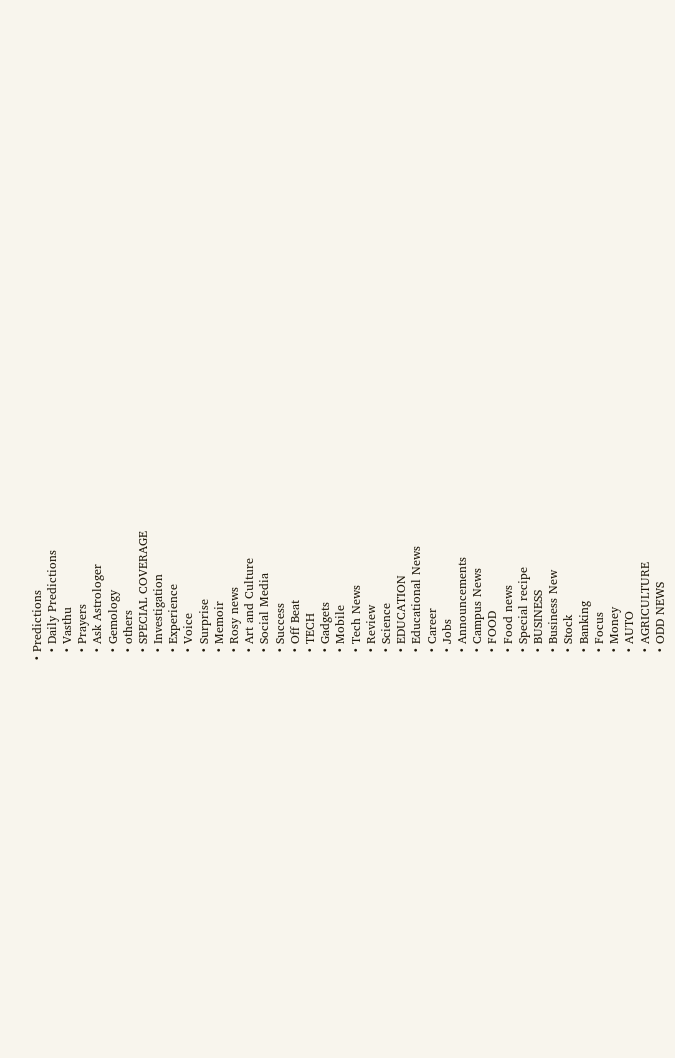• Predictions
  • Daily Predictions
  • Vasthu
  • Prayers
  • Ask Astrologer
  • Gemology
  • others
  • SPECIAL COVERAGE
  • Investigation
  • Experience
  • Voice
  • Surprise
  • Memoir
  • Rosy news
  • Art and Culture
  • Social Media
  • Success
  • Off Beat
  • TECH
  • Gadgets
  • Mobile
  • Tech News
  • Review
  • Science
  • EDUCATION
  • Educational News
  • Career
  • Jobs
  • Announcements
  • Campus News
  • FOOD
  • Food news
  • Special recipe
  • BUSINESS
  • Business New
  • Stock
  • Banking
  • Focus
  • Money
  • AUTO
  • AGRICULTURE
  • ODD NEWS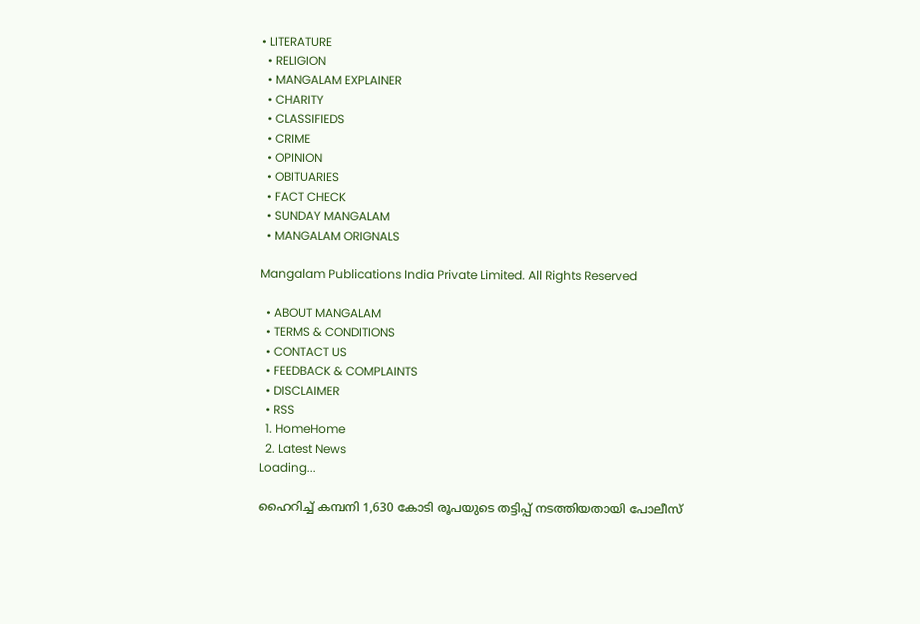• LITERATURE
  • RELIGION
  • MANGALAM EXPLAINER
  • CHARITY
  • CLASSIFIEDS
  • CRIME
  • OPINION
  • OBITUARIES
  • FACT CHECK
  • SUNDAY MANGALAM
  • MANGALAM ORIGNALS

Mangalam Publications India Private Limited. All Rights Reserved

  • ABOUT MANGALAM
  • TERMS & CONDITIONS
  • CONTACT US
  • FEEDBACK & COMPLAINTS
  • DISCLAIMER
  • RSS
  1. HomeHome
  2. Latest News
Loading...

ഹൈറിച്ച് കമ്പനി 1,630 കോടി രൂപയുടെ തട്ടിപ്പ് നടത്തിയതായി പോലീസ്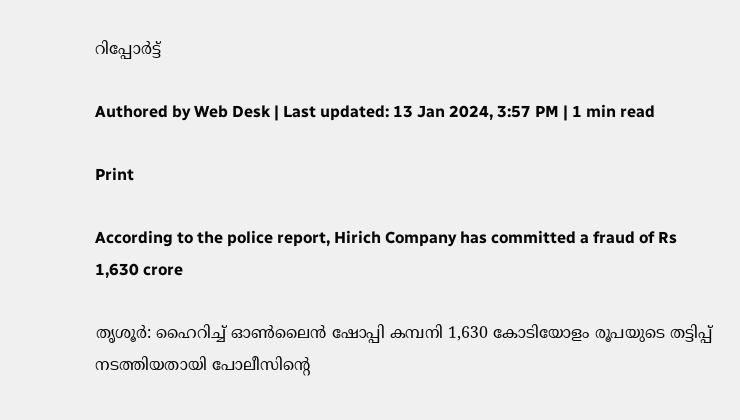റിപ്പോര്‍ട്ട്

Authored by Web Desk | Last updated: 13 Jan 2024, 3:57 PM | 1 min read

Print

According to the police report, Hirich Company has committed a fraud of Rs 1,630 crore

തൃശൂര്‍: ഹൈറിച്ച് ഓണ്‍ലൈന്‍ ഷോപ്പി കമ്പനി 1,630 കോടിയോളം രൂപയുടെ തട്ടിപ്പ് നടത്തിയതായി പോലീസിന്റെ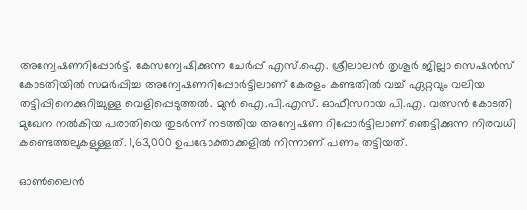അന്വേഷണറിപ്പോര്‍ട്ട്. കേസന്വേഷിക്കുന്ന ചേര്‍പ്പ് എസ്.ഐ. ശ്രീലാലന്‍ തൃശൂര്‍ ജില്ലാ സെഷന്‍സ് കോടതിയില്‍ സമര്‍പ്പിച്ച അന്വേഷണറിപ്പോര്‍ട്ടിലാണ് കേരളം കണ്ടതില്‍ വച്ച് ഏറ്റവും വലിയ തട്ടിപ്പിനെക്കുറിച്ചുള്ള വെളിപ്പെടുത്തല്‍. മുന്‍ ഐ.പി.എസ്. ഓഫീസറായ പി.എ. വത്സന്‍ കോടതി മുഖേന നല്‍കിയ പരാതിയെ തുടര്‍ന്ന് നടത്തിയ അന്വേഷണ റിപ്പോര്‍ട്ടിലാണ് ഞെട്ടിക്കുന്ന നിരവധി കണ്ടെത്തലുകളുള്ളത്. 1,63,000 ഉപഭോക്താക്കളില്‍ നിന്നാണ് പണം തട്ടിയത്.

ഓണ്‍ലൈന്‍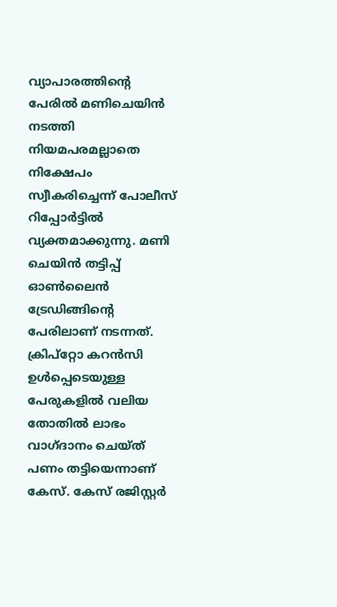വ്യാപാരത്തിന്റെ പേരില്‍ മണിചെയിന്‍ നടത്തി നിയമപരമല്ലാതെ നിക്ഷേപം സ്വീകരിച്ചെന്ന് പോലീസ് റിപ്പോര്‍ട്ടില്‍ വ്യക്തമാക്കുന്നു. മണി ചെയിന്‍ തട്ടിപ്പ് ഓണ്‍ലൈന്‍ ട്രേഡിങ്ങിന്റെ പേരിലാണ് നടന്നത്. ക്രിപ്റ്റോ കറന്‍സി ഉള്‍പ്പെടെയുള്ള പേരുകളില്‍ വലിയ തോതില്‍ ലാഭം വാഗ്ദാനം ചെയ്ത് പണം തട്ടിയെന്നാണ് കേസ്. കേസ് രജിസ്റ്റര്‍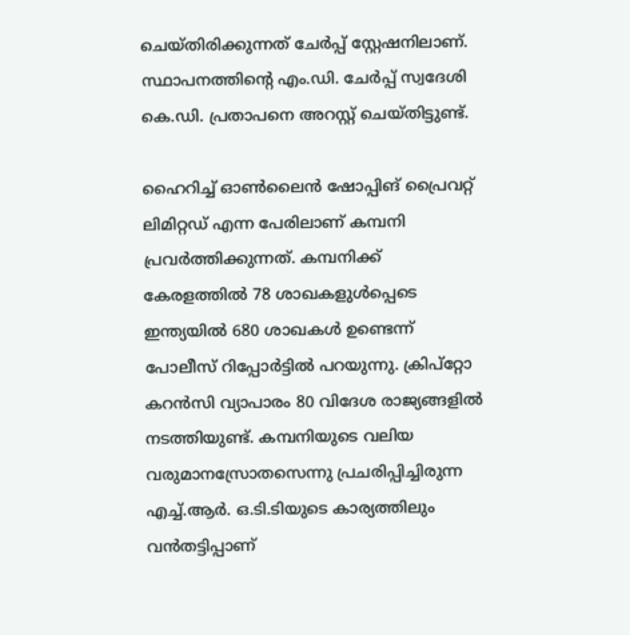ചെയ്തിരിക്കുന്നത് ചേര്‍പ്പ് സ്റ്റേഷനിലാണ്. സ്ഥാപനത്തിന്റെ എം.ഡി. ചേര്‍പ്പ് സ്വദേശി കെ.ഡി. പ്രതാപനെ അറസ്റ്റ് ചെയ്തിട്ടുണ്ട്.

ഹൈറിച്ച് ഓണ്‍ലൈന്‍ ഷോപ്പിങ് പ്രൈവറ്റ് ലിമിറ്റഡ് എന്ന പേരിലാണ് കമ്പനി പ്രവര്‍ത്തിക്കുന്നത്. കമ്പനിക്ക് കേരളത്തില്‍ 78 ശാഖകളുള്‍പ്പെടെ ഇന്ത്യയില്‍ 680 ശാഖകള്‍ ഉണ്ടെന്ന് പോലീസ് റിപ്പോര്‍ട്ടില്‍ പറയുന്നു. ക്രിപ്‌റ്റോ കറന്‍സി വ്യാപാരം 80 വിദേശ രാജ്യങ്ങളില്‍ നടത്തിയുണ്ട്. കമ്പനിയുടെ വലിയ വരുമാനസ്രോതസെന്നു പ്രചരിപ്പിച്ചിരുന്ന എച്ച്.ആര്‍. ഒ.ടി.ടിയുടെ കാര്യത്തിലും വന്‍തട്ടിപ്പാണ്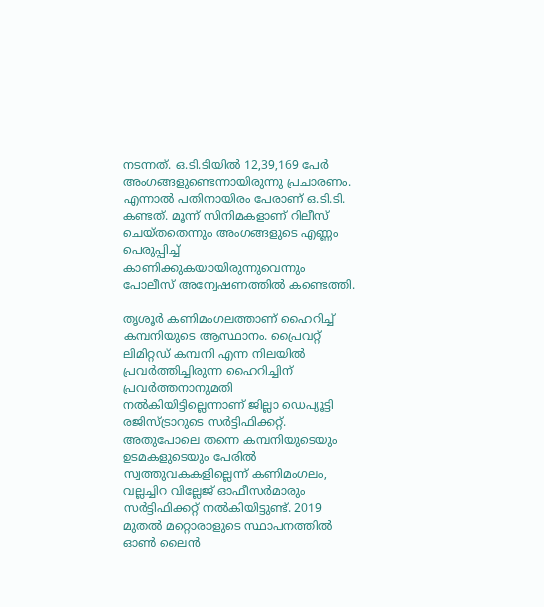നടന്നത്. ഒ.ടി.ടിയില്‍ 12,39,169 പേര്‍ അംഗങ്ങളുണ്ടെന്നായിരുന്നു പ്രചാരണം. എന്നാല്‍ പതിനായിരം പേരാണ് ഒ.ടി.ടി. കണ്ടത്. മൂന്ന് സിനിമകളാണ് റിലീസ് ചെയ്തതെന്നും അംഗങ്ങളുടെ എണ്ണം പെരുപ്പിച്ച് കാണിക്കുകയായിരുന്നുവെന്നും പോലീസ് അന്വേഷണത്തില്‍ കണ്ടെത്തി.

തൃശൂര്‍ കണിമംഗലത്താണ് ഹൈറിച്ച് കമ്പനിയുടെ ആസ്ഥാനം. പ്രൈവറ്റ് ലിമിറ്റഡ് കമ്പനി എന്ന നിലയില്‍ പ്രവര്‍ത്തിച്ചിരുന്ന ഹൈറിച്ചിന് പ്രവര്‍ത്തനാനുമതി നല്‍കിയിട്ടില്ലെന്നാണ് ജില്ലാ ഡെപ്യൂട്ടി രജിസ്ട്രാറുടെ സര്‍ട്ടിഫിക്കറ്റ്. അതുപോലെ തന്നെ കമ്പനിയുടെയും ഉടമകളുടെയും പേരില്‍ സ്വത്തുവകകളില്ലെന്ന് കണിമംഗലം, വല്ലച്ചിറ വില്ലേജ് ഓഫീസര്‍മാരും സര്‍ട്ടിഫിക്കറ്റ് നല്‍കിയിട്ടുണ്ട്. 2019 മുതല്‍ മറ്റൊരാളുടെ സ്ഥാപനത്തില്‍ ഓണ്‍ ലൈന്‍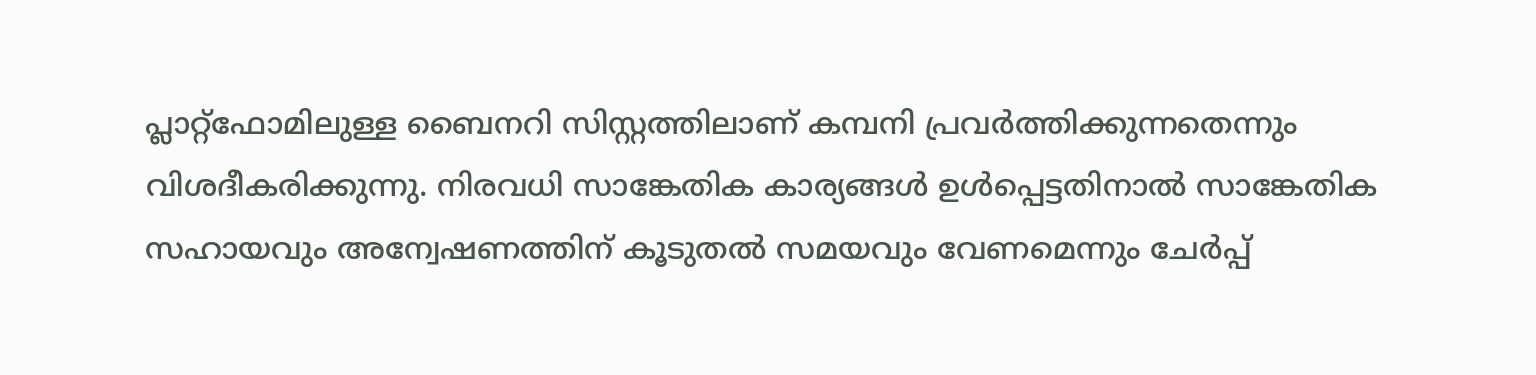പ്ലാറ്റ്‌ഫോമിലുള്ള ബൈനറി സിസ്റ്റത്തിലാണ് കമ്പനി പ്രവര്‍ത്തിക്കുന്നതെന്നും വിശദീകരിക്കുന്നു. നിരവധി സാങ്കേതിക കാര്യങ്ങള്‍ ഉള്‍പ്പെട്ടതിനാല്‍ സാങ്കേതിക സഹായവും അന്വേഷണത്തിന് കൂടുതല്‍ സമയവും വേണമെന്നും ചേര്‍പ്പ്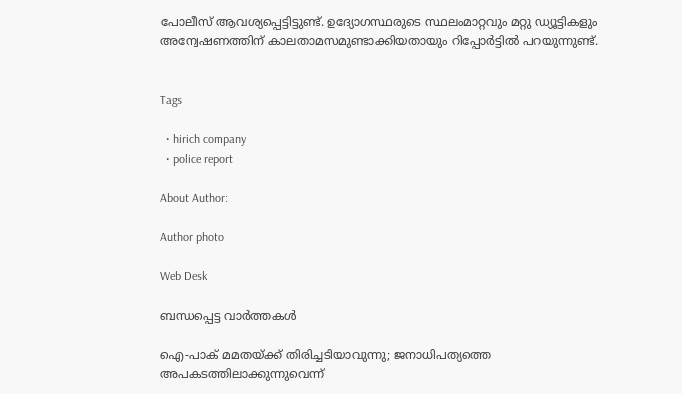പോലീസ് ആവശ്യപ്പെട്ടിട്ടുണ്ട്. ഉദ്യോഗസ്ഥരുടെ സ്ഥലംമാറ്റവും മറ്റു ഡ്യൂട്ടികളും അന്വേഷണത്തിന് കാലതാമസമുണ്ടാക്കിയതായും റിപ്പോര്‍ട്ടില്‍ പറയുന്നുണ്ട്.


Tags

  • hirich company
  • police report

About Author:

Author photo

Web Desk

ബന്ധപ്പെട്ട വാർത്തകൾ

ഐ-പാക് മമതയ്ക്ക് തിരിച്ചടിയാവുന്നു; ജനാധിപത്യത്തെ അപകടത്തിലാക്കുന്നുവെന്ന്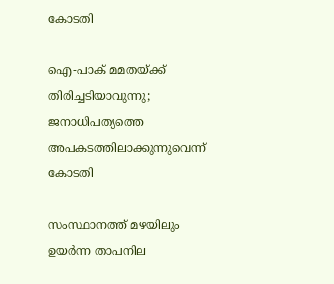കോടതി

ഐ-പാക് മമതയ്ക്ക് തിരിച്ചടിയാവുന്നു; ജനാധിപത്യത്തെ അപകടത്തിലാക്കുന്നുവെന്ന് കോടതി

സംസ്ഥാനത്ത് മഴയിലും ഉയർന്ന താപനില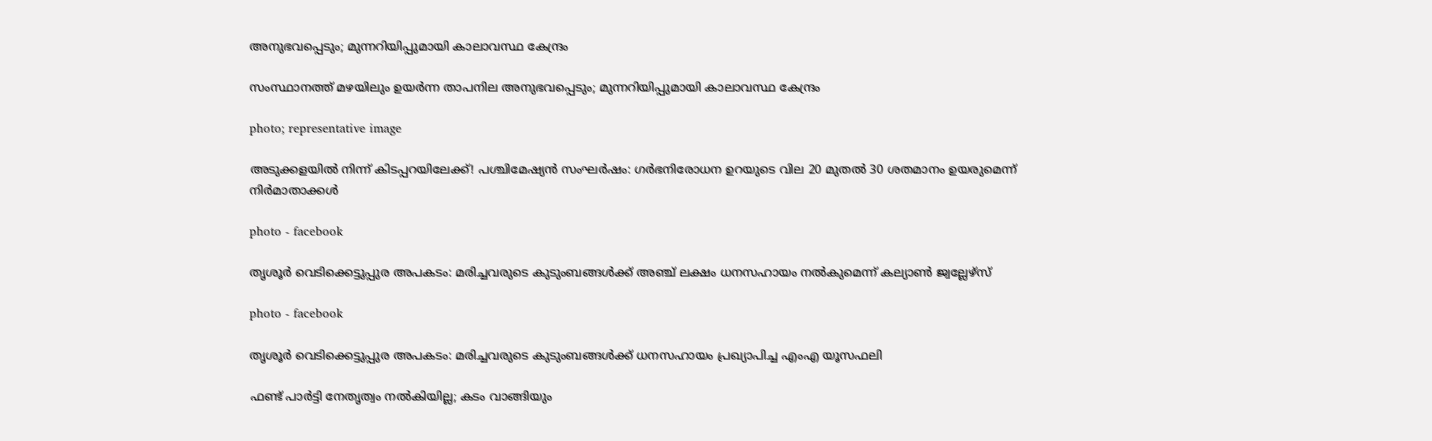അനുഭവപ്പെടും; മുന്നറിയിപ്പുമായി കാലാവസ്ഥ കേന്ദ്രം

സംസ്ഥാനത്ത് മഴയിലും ഉയർന്ന താപനില അനുഭവപ്പെടും; മുന്നറിയിപ്പുമായി കാലാവസ്ഥ കേന്ദ്രം

photo; representative image

അടുക്കളയില്‍ നിന്ന് കിടപ്പറയിലേക്ക്! പശ്ചിമേഷ്യന്‍ സംഘർഷം: ഗർഭനിരോധന ഉറയുടെ വില 20 മുതൽ 30 ശതമാനം ഉയരുമെന്ന് നിർമാതാക്കൾ

photo - facebook

തൃശൂര്‍ വെടിക്കെട്ടുപ്പുര അപകടം: മരിച്ചവരുടെ കുടുംബങ്ങള്‍ക്ക് അഞ്ച് ലക്ഷം ധനസഹായം നല്‍കുമെന്ന് കല്യാണ്‍ ജ്വല്ലേഴ്സ്

photo - facebook

തൃശൂര്‍ വെടിക്കെട്ടുപ്പുര അപകടം: മരിച്ചവരുടെ കുടുംബങ്ങള്‍ക്ക് ധനസഹായം പ്രഖ്യാപിച്ച എംഎ യൂസഫലി

ഫണ്ട് പാർട്ടി നേതൃത്വം നൽകിയില്ല; കടം വാങ്ങിയും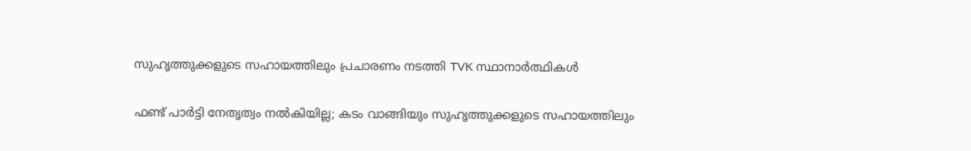സുഹൃത്തുക്കളുടെ സഹായത്തിലും പ്രചാരണം നടത്തി ‍TVK സ്ഥാനാർത്ഥികൾ

ഫണ്ട് പാർട്ടി നേതൃത്വം നൽകിയില്ല; കടം വാങ്ങിയും സുഹൃത്തുക്കളുടെ സഹായത്തിലും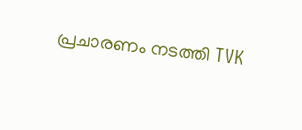പ്രചാരണം നടത്തി ‍TVK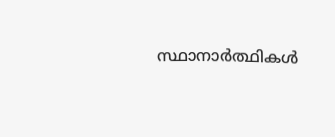സ്ഥാനാർത്ഥികൾ